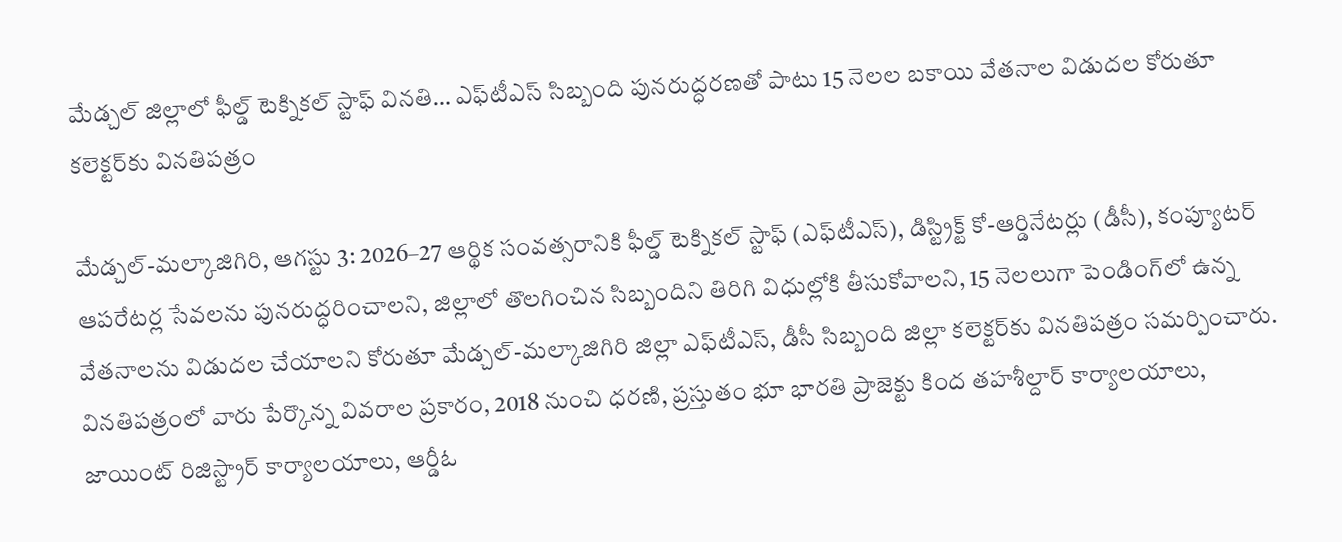మేడ్చల్ జిల్లాలో ఫీల్డ్ టెక్నికల్ స్టాఫ్ వినతి… ఎఫ్‌టీఎస్ సిబ్బంది పునరుద్ధరణతో పాటు 15 నెలల బకాయి వేతనాల విడుదల కోరుతూ కలెక్టర్‌కు వినతిపత్రం

మేడ్చల్-మల్కాజిగిరి, ఆగస్టు 3: 2026–27 ఆర్థిక సంవత్సరానికి ఫీల్డ్ టెక్నికల్ స్టాఫ్ (ఎఫ్‌టీఎస్), డిస్ట్రిక్ట్ కో-ఆర్డినేటర్లు (డీసీ), కంప్యూటర్ ఆపరేటర్ల సేవలను పునరుద్ధరించాలని, జిల్లాలో తొలగించిన సిబ్బందిని తిరిగి విధుల్లోకి తీసుకోవాలని, 15 నెలలుగా పెండింగ్‌లో ఉన్న వేతనాలను విడుదల చేయాలని కోరుతూ మేడ్చల్-మల్కాజిగిరి జిల్లా ఎఫ్‌టీఎస్, డీసీ సిబ్బంది జిల్లా కలెక్టర్‌కు వినతిపత్రం సమర్పించారు. వినతిపత్రంలో వారు పేర్కొన్న వివరాల ప్రకారం, 2018 నుంచి ధరణి, ప్రస్తుతం భూ భారతి ప్రాజెక్టు కింద తహశీల్దార్ కార్యాలయాలు, జాయింట్ రిజిస్ట్రార్ కార్యాలయాలు, ఆర్డీఓ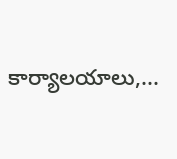కార్యాలయాలు,...